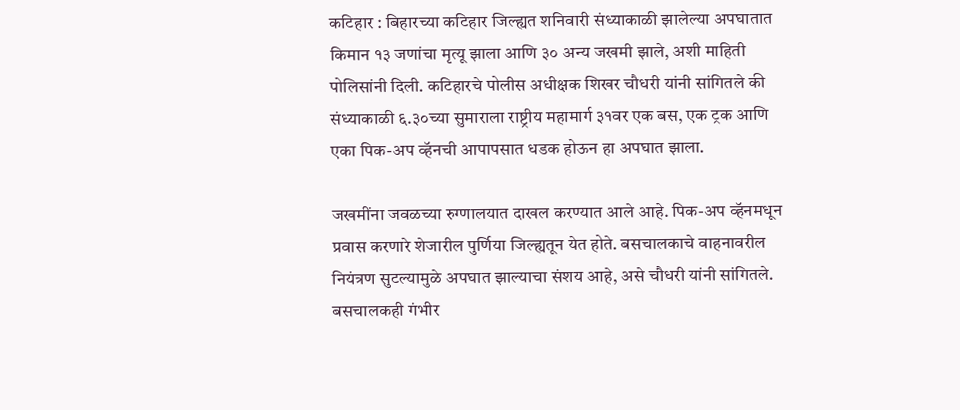कटिहार : बिहारच्या कटिहार जिल्ह्यत शनिवारी संध्याकाळी झालेल्या अपघातात किमान १३ जणांचा मृत्यू झाला आणि ३० अन्य जखमी झाले, अशी माहिती पोलिसांनी दिली. कटिहारचे पोलीस अधीक्षक शिखर चौधरी यांनी सांगितले की संध्याकाळी ६.३०च्या सुमाराला राष्ट्रीय महामार्ग ३१वर एक बस, एक ट्रक आणि एका पिक-अप व्हॅनची आपापसात धडक होऊन हा अपघात झाला.

जखमींना जवळच्या रुग्णालयात दाखल करण्यात आले आहे. पिक-अप व्हॅनमधून प्रवास करणारे शेजारील पुर्णिया जिल्ह्यतून येत होते. बसचालकाचे वाहनावरील नियंत्रण सुटल्यामुळे अपघात झाल्याचा संशय आहे, असे चौधरी यांनी सांगितले. बसचालकही गंभीर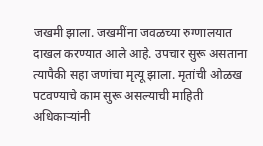जखमी झाला. जखमींना जवळच्या रुग्णालयात दाखल करण्यात आले आहे. उपचार सुरू असताना त्यापैकी सहा जणांचा मृत्यू झाला. मृतांची ओळख पटवण्याचे काम सुरू असल्याची माहिती अधिकार्‍यांनी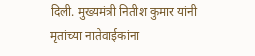दिली. मुख्यमंत्री नितीश कुमार यांनी मृतांच्या नातेवाईकांना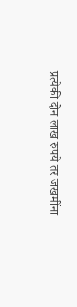प्रत्येकी दोन लाख रुपये तर जखमींना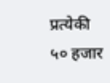प्रत्येकी ५० हजार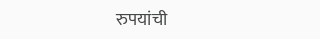रुपयांची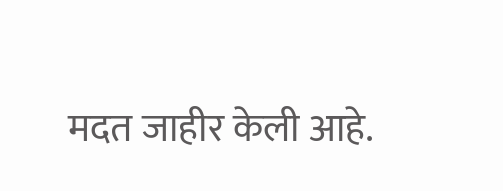मदत जाहीर केली आहे.